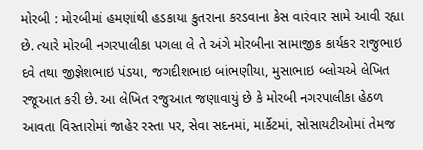મોરબી : મોરબીમાં હમણાંથી હડકાયા કુતરાના કરડવાના કેસ વારંવાર સામે આવી રહ્યા છે. ત્યારે મોરબી નગરપાલીકા પગલા લે તે અંગે મોરબીના સામાજીક કાર્યકર રાજુભાઇ દવે તથા જીજ્ઞેશભાઇ પંડયા, જગદીશભાઇ બાંભણીયા, મુસાભાઇ બ્લોચએ લેખિત રજૂઆત કરી છે. આ લેખિત રજુઆત જણાવાયું છે કે મોરબી નગરપાલીકા હેઠળ આવતા વિસ્તારોમાં જાહેર રસ્તા પર, સેવા સદનમાં, માર્કેટમાં, સોસાયટીઓમાં તેમજ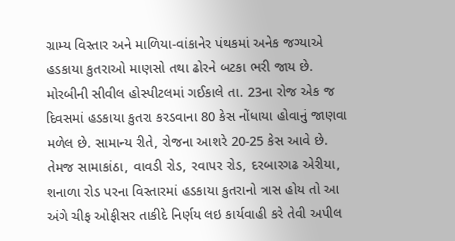ગ્રામ્ય વિસ્તાર અને માળિયા-વાંકાનેર પંથકમાં અનેક જગ્યાએ હડકાયા કુતરાઓ માણસો તથા ઢોરને બટકા ભરી જાય છે. મોરબીની સીવીલ હોસ્પીટલમાં ગઈકાલે તા. 23ના રોજ એક જ દિવસમાં હડકાયા કુતરા કરડવાના 80 કેસ નોંધાયા હોવાનું જાણવા મળેલ છે. સામાન્ય રીતે, રોજના આશરે 20-25 કેસ આવે છે. તેમજ સામાકાંઠા, વાવડી રોડ, રવાપર રોડ, દરબારગઢ એરીયા, શનાળા રોડ પરના વિસ્તારમાં હડકાયા કુતરાનો ત્રાસ હોય તો આ અંગે ચીફ ઓફીસર તાકીદે નિર્ણય લઇ કાર્યવાહી કરે તેવી અપીલ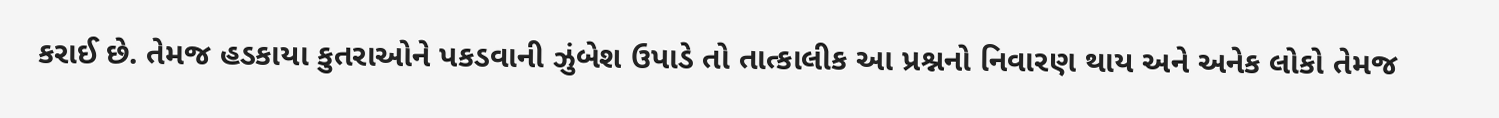કરાઈ છે. તેમજ હડકાયા કુતરાઓને પકડવાની ઝુંબેશ ઉપાડે તો તાત્કાલીક આ પ્રશ્નનો નિવારણ થાય અને અનેક લોકો તેમજ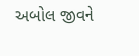અબોલ જીવને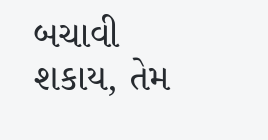બચાવી શકાય, તેમ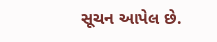સૂચન આપેલ છે.